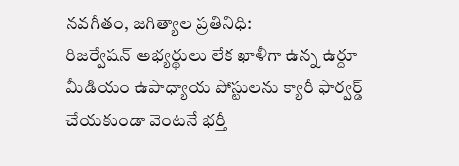నవగీతం, జగిత్యాల ప్రతినిధి:
రిజర్వేషన్ అభ్యర్థులు లేక ఖాళీగా ఉన్న ఉర్దూ మీడియం ఉపాధ్యాయ పోస్టులను క్యారీ ఫార్వర్డ్ చేయకుండా వెంటనే భర్తీ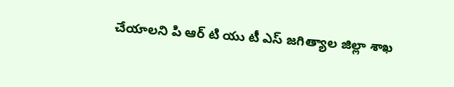చేయాలని పి ఆర్ టి యు టీ ఎస్ జగిత్యాల జిల్లా శాఖ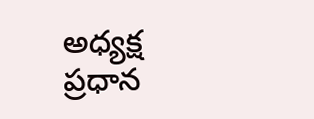అధ్యక్ష ప్రధాన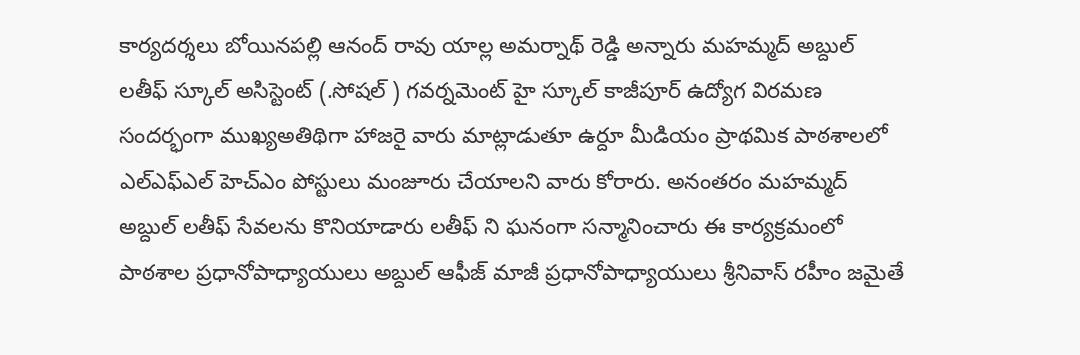కార్యదర్శలు బోయినపల్లి ఆనంద్ రావు యాల్ల అమర్నాథ్ రెడ్డి అన్నారు మహమ్మద్ అబ్దుల్ లతీఫ్ స్కూల్ అసిస్టెంట్ (.సోషల్ ) గవర్నమెంట్ హై స్కూల్ కాజీపూర్ ఉద్యోగ విరమణ సందర్భంగా ముఖ్యఅతిథిగా హాజరై వారు మాట్లాడుతూ ఉర్దూ మీడియం ప్రాథమిక పాఠశాలలో ఎల్ఎఫ్ఎల్ హెచ్ఎం పోస్టులు మంజూరు చేయాలని వారు కోరారు. అనంతరం మహమ్మద్ అబ్దుల్ లతీఫ్ సేవలను కొనియాడారు లతీఫ్ ని ఘనంగా సన్మానించారు ఈ కార్యక్రమంలో పాఠశాల ప్రధానోపాధ్యాయులు అబ్దుల్ ఆఫీజ్ మాజీ ప్రధానోపాధ్యాయులు శ్రీనివాస్ రహీం జమైతే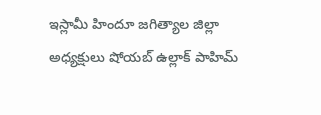ఇస్లామీ హిందూ జగిత్యాల జిల్లా అధ్యక్షులు షోయబ్ ఉల్లాక్ పాహిమ్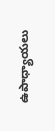ఉపాధ్యాయలు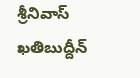శ్రీనివాస్ ఖతిబుద్దీన్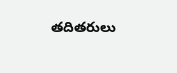తదితరులు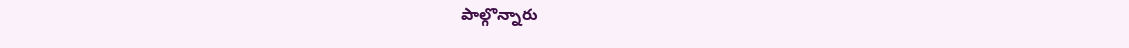పాల్గొన్నారు